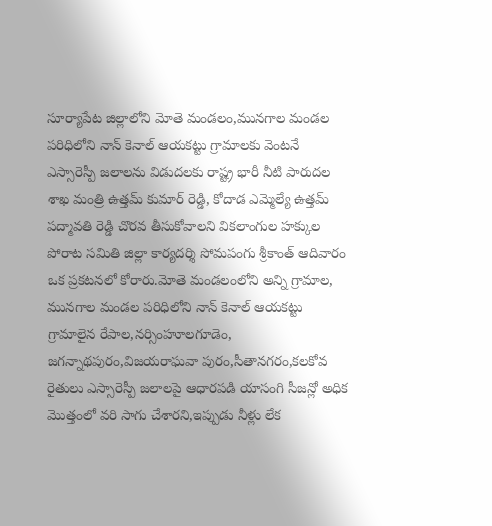సూర్యాపేట జిల్లాలోని మోతె మండలం,మునగాల మండల పరిధిలోని నాన్ కెనాల్ ఆయకట్టు గ్రామాలకు వెంటనే ఎస్సారెస్పీ జలాలను విడుదలకు రాష్ట్ర భారీ నీటి పారుదల శాఖ మంత్రి ఉత్తమ్ కుమార్ రెడ్డి, కోదాడ ఎమ్మెల్యే ఉత్తమ్ పద్మావతి రెడ్డి చొరవ తీసుకోవాలని వికలాంగుల హక్కుల పోరాట సమితి జిల్లా కార్యదర్శి సోమపంగు శ్రీకాంత్ ఆదివారం ఒక ప్రకటనలో కోరారు.మోతె మండలంలోని అన్ని గ్రామాల, మునగాల మండల పరిధిలోని నాన్ కెనాల్ ఆయకట్టు గ్రామాలైన రేపాల,నర్సింహూలగూడెం, జగన్నాథపురం,విజయరాఘవా పురం,సీతానగరం,కలకోవ రైతులు ఎస్సారెస్పీ జలాలపై ఆధారపడి యాసంగి సీజన్లో అధిక మొత్తంలో వరి సాగు చేశారని,ఇప్పుడు నీళ్లు లేక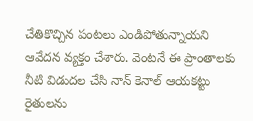చేతికొచ్చిన పంటలు ఎండిపోతున్నాయని ఆవేదన వ్యక్తం చేశారు. వెంటనే ఈ ప్రాంతాలకు నీటి విడుదల చేసి నాన్ కెనాల్ ఆయకట్టు రైతులను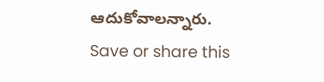ఆదుకోవాలన్నారు.
Save or share this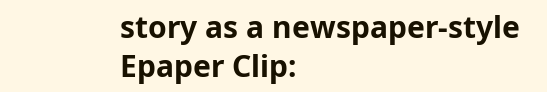story as a newspaper-style Epaper Clip: